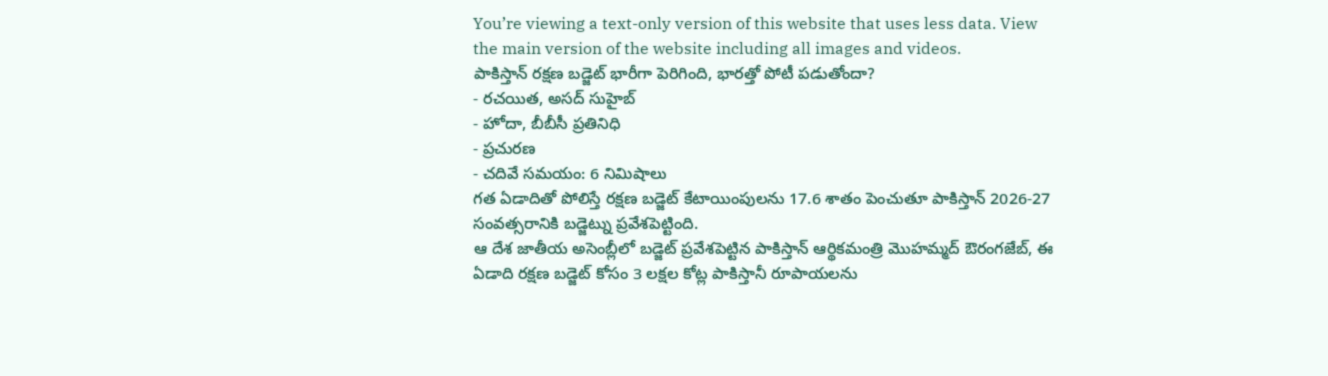You’re viewing a text-only version of this website that uses less data. View the main version of the website including all images and videos.
పాకిస్తాన్ రక్షణ బడ్జెట్ భారీగా పెరిగింది, భారత్తో పోటీ పడుతోందా?
- రచయిత, అసద్ సుహైబ్
- హోదా, బీబీసీ ప్రతినిధి
- ప్రచురణ
- చదివే సమయం: 6 నిమిషాలు
గత ఏడాదితో పోలిస్తే రక్షణ బడ్జెట్ కేటాయింపులను 17.6 శాతం పెంచుతూ పాకిస్తాన్ 2026-27 సంవత్సరానికి బడ్జెట్ను ప్రవేశపెట్టింది.
ఆ దేశ జాతీయ అసెంబ్లీలో బడ్జెట్ ప్రవేశపెట్టిన పాకిస్తాన్ ఆర్థికమంత్రి మొహమ్మద్ ఔరంగజేబ్, ఈ ఏడాది రక్షణ బడ్జెట్ కోసం 3 లక్షల కోట్ల పాకిస్తానీ రూపాయలను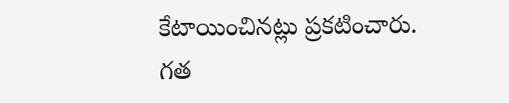కేటాయించినట్లు ప్రకటించారు.
గత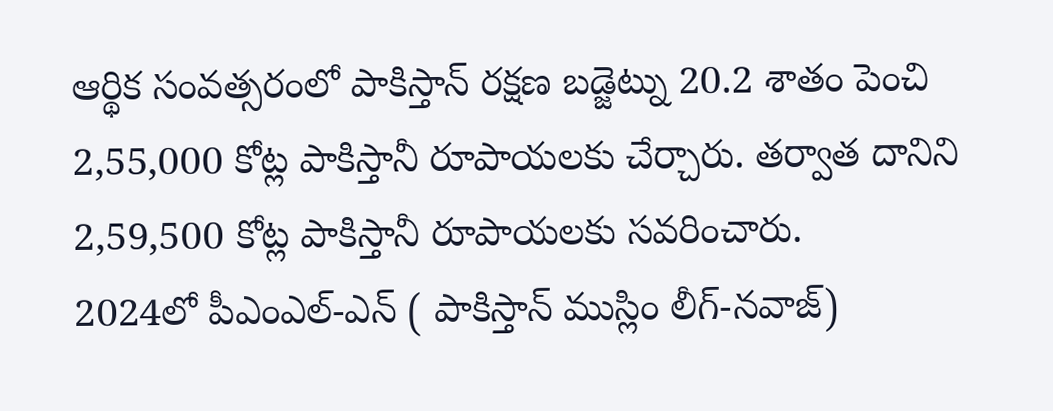ఆర్థిక సంవత్సరంలో పాకిస్తాన్ రక్షణ బడ్జెట్ను 20.2 శాతం పెంచి 2,55,000 కోట్ల పాకిస్తానీ రూపాయలకు చేర్చారు. తర్వాత దానిని 2,59,500 కోట్ల పాకిస్తానీ రూపాయలకు సవరించారు.
2024లో పీఎంఎల్-ఎన్ ( పాకిస్తాన్ ముస్లిం లీగ్-నవాజ్)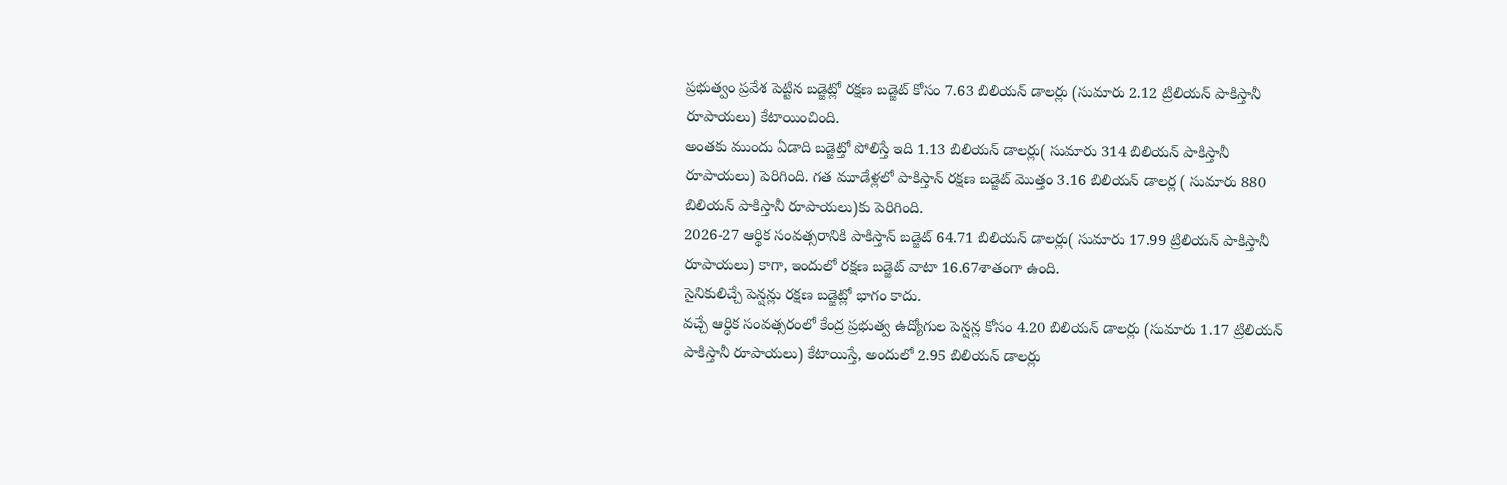ప్రభుత్వం ప్రవేశ పెట్టిన బడ్జెట్లో రక్షణ బడ్జెట్ కోసం 7.63 బిలియన్ డాలర్లు (సుమారు 2.12 ట్రిలియన్ పాకిస్తానీ రూపాయలు) కేటాయించింది.
అంతకు ముందు ఏడాది బడ్జెట్తో పోలిస్తే ఇది 1.13 బిలియన్ డాలర్లు( సుమారు 314 బిలియన్ పాకిస్తానీ రూపాయలు) పెరిగింది. గత మూడేళ్లలో పాకిస్తాన్ రక్షణ బడ్జెట్ మొత్తం 3.16 బిలియన్ డాలర్ల ( సుమారు 880 బిలియన్ పాకిస్తానీ రూపాయలు)కు పెరిగింది.
2026-27 ఆర్థిక సంవత్సరానికి పాకిస్తాన్ బడ్జెట్ 64.71 బిలియన్ డాలర్లు( సుమారు 17.99 ట్రిలియన్ పాకిస్తానీ రూపాయలు) కాగా, ఇందులో రక్షణ బడ్జెట్ వాటా 16.67శాతంగా ఉంది.
సైనికులిచ్చే పెన్షన్లు రక్షణ బడ్జెట్లో భాగం కాదు.
వచ్చే ఆర్ధిక సంవత్సరంలో కేంద్ర ప్రభుత్వ ఉద్యోగుల పెన్షన్ల కోసం 4.20 బిలియన్ డాలర్లు (సుమారు 1.17 ట్రిలియన్ పాకిస్తానీ రూపాయలు) కేటాయిస్తే, అందులో 2.95 బిలియన్ డాలర్లు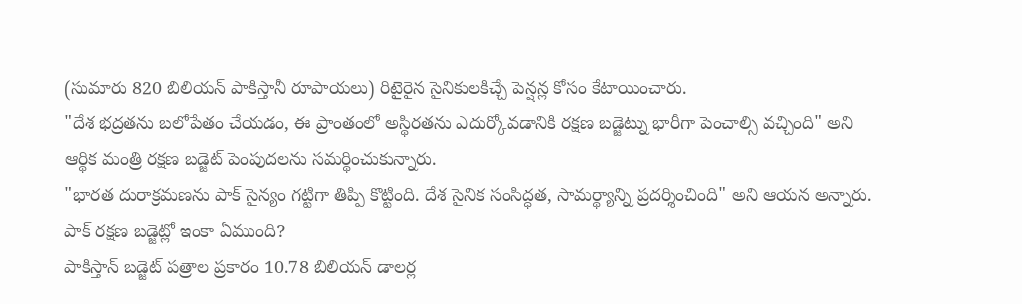(సుమారు 820 బిలియన్ పాకిస్తానీ రూపాయలు) రిటైరైన సైనికులకిచ్చే పెన్షన్ల కోసం కేటాయించారు.
"దేశ భద్రతను బలోపేతం చేయడం, ఈ ప్రాంతంలో అస్థిరతను ఎదుర్కోవడానికి రక్షణ బడ్జెట్ను భారీగా పెంచాల్సి వచ్చింది" అని ఆర్థిక మంత్రి రక్షణ బడ్జెట్ పెంపుదలను సమర్థించుకున్నారు.
"భారత దురాక్రమణను పాక్ సైన్యం గట్టిగా తిప్పి కొట్టింది. దేశ సైనిక సంసిద్ధత, సామర్థ్యాన్ని ప్రదర్శించింది" అని ఆయన అన్నారు.
పాక్ రక్షణ బడ్జెట్లో ఇంకా ఏముంది?
పాకిస్తాన్ బడ్జెట్ పత్రాల ప్రకారం 10.78 బిలియన్ డాలర్ల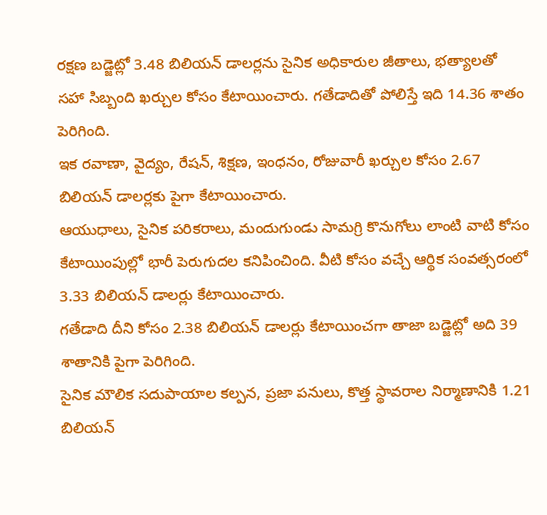రక్షణ బడ్జెట్లో 3.48 బిలియన్ డాలర్లను సైనిక అధికారుల జీతాలు, భత్యాలతో సహా సిబ్బంది ఖర్చుల కోసం కేటాయించారు. గతేడాదితో పోలిస్తే ఇది 14.36 శాతం పెరిగింది.
ఇక రవాణా, వైద్యం, రేషన్, శిక్షణ, ఇంధనం, రోజువారీ ఖర్చుల కోసం 2.67 బిలియన్ డాలర్లకు పైగా కేటాయించారు.
ఆయుధాలు, సైనిక పరికరాలు, మందుగుండు సామగ్రి కొనుగోలు లాంటి వాటి కోసం కేటాయింపుల్లో భారీ పెరుగుదల కనిపించింది. వీటి కోసం వచ్చే ఆర్థిక సంవత్సరంలో 3.33 బిలియన్ డాలర్లు కేటాయించారు.
గతేడాది దీని కోసం 2.38 బిలియన్ డాలర్లు కేటాయించగా తాజా బడ్జెట్లో అది 39 శాతానికి పైగా పెరిగింది.
సైనిక మౌలిక సదుపాయాల కల్పన, ప్రజా పనులు, కొత్త స్థావరాల నిర్మాణానికి 1.21 బిలియన్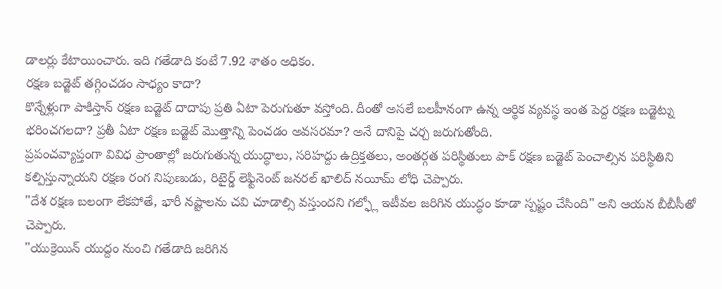డాలర్లు కేటాయించారు. ఇది గతేడాది కంటే 7.92 శాతం అధికం.
రక్షణ బడ్జెట్ తగ్గించడం సాధ్యం కాదా?
కొన్నేళ్లుగా పాకిస్తాన్ రక్షణ బడ్జెట్ దాదాపు ప్రతి ఏటా పెరుగుతూ వస్తోంది. దీంతో అసలే బలహీనంగా ఉన్న ఆర్థిక వ్యవస్థ ఇంత పెద్ద రక్షణ బడ్జెట్ను భరించగలదా? ప్రతీ ఏటా రక్షణ బడ్జెట్ మొత్తాన్ని పెంచడం అవసరమా? అనే దానిపై చర్చ జరుగుతోంది.
ప్రపంచవ్యాప్తంగా వివిధ ప్రాంతాల్లో జరుగుతున్న యుద్ధాలు, సరిహద్దు ఉద్రిక్తతలు, అంతర్గత పరిస్థితులు పాక్ రక్షణ బడ్జెట్ పెంచాల్సిన పరిస్థితిని కల్పిస్తున్నాయని రక్షణ రంగ నిపుణుడు, రిటైర్డ్ లెఫ్టినెంట్ జనరల్ ఖాలిద్ నయీమ్ లోధి చెప్పారు.
"దేశ రక్షణ బలంగా లేకపోతే, భారీ నష్టాలను చవి చూడాల్సి వస్తుందని గల్ఫ్లో ఇటీవల జరిగిన యుద్ధం కూడా స్పష్టం చేసింది" అని ఆయన బీబీసీతో చెప్పారు.
"యుక్రెయిన్ యుద్దం నుంచి గతేడాది జరిగిన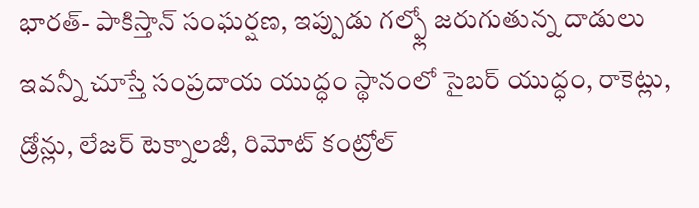భారత్- పాకిస్తాన్ సంఘర్షణ, ఇప్పుడు గల్ఫ్లో జరుగుతున్న దాడులు ఇవన్నీ చూస్తే సంప్రదాయ యుద్ధం స్థానంలో సైబర్ యుద్ధం, రాకెట్లు, డ్రోన్లు, లేజర్ టెక్నాలజీ, రిమోట్ కంట్రోల్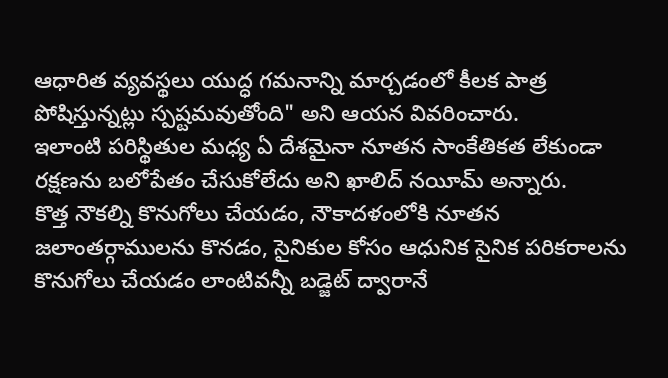ఆధారిత వ్యవస్థలు యుద్ధ గమనాన్ని మార్చడంలో కీలక పాత్ర పోషిస్తున్నట్లు స్పష్టమవుతోంది" అని ఆయన వివరించారు.
ఇలాంటి పరిస్థితుల మధ్య ఏ దేశమైనా నూతన సాంకేతికత లేకుండా రక్షణను బలోపేతం చేసుకోలేదు అని ఖాలిద్ నయీమ్ అన్నారు.
కొత్త నౌకల్ని కొనుగోలు చేయడం, నౌకాదళంలోకి నూతన జలాంతర్గాములను కొనడం, సైనికుల కోసం ఆధునిక సైనిక పరికరాలను కొనుగోలు చేయడం లాంటివన్నీ బడ్జెట్ ద్వారానే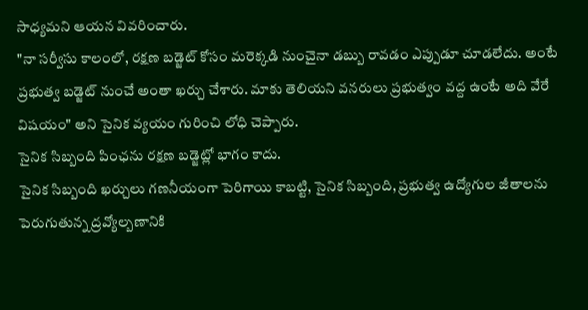సాధ్యమని ఆయన వివరించారు.
"నా సర్వీసు కాలంలో, రక్షణ బడ్జెట్ కోసం మరెక్కడి నుంచైనా డబ్బు రావడం ఎప్పుడూ చూడలేదు. అంటే ప్రభుత్వ బడ్జెట్ నుంచే అంతా ఖర్చు చేశారు. మాకు తెలియని వనరులు ప్రభుత్వం వద్ద ఉంటే అది వేరే విషయం" అని సైనిక వ్యయం గురించి లోధి చెప్పారు.
సైనిక సిబ్బంది పింఛను రక్షణ బడ్జెట్లో భాగం కాదు.
సైనిక సిబ్బంది ఖర్చులు గణనీయంగా పెరిగాయి కాబట్టి, సైనిక సిబ్బంది, ప్రభుత్వ ఉద్యోగుల జీతాలను పెరుగుతున్న ద్రవ్యోల్బణానికి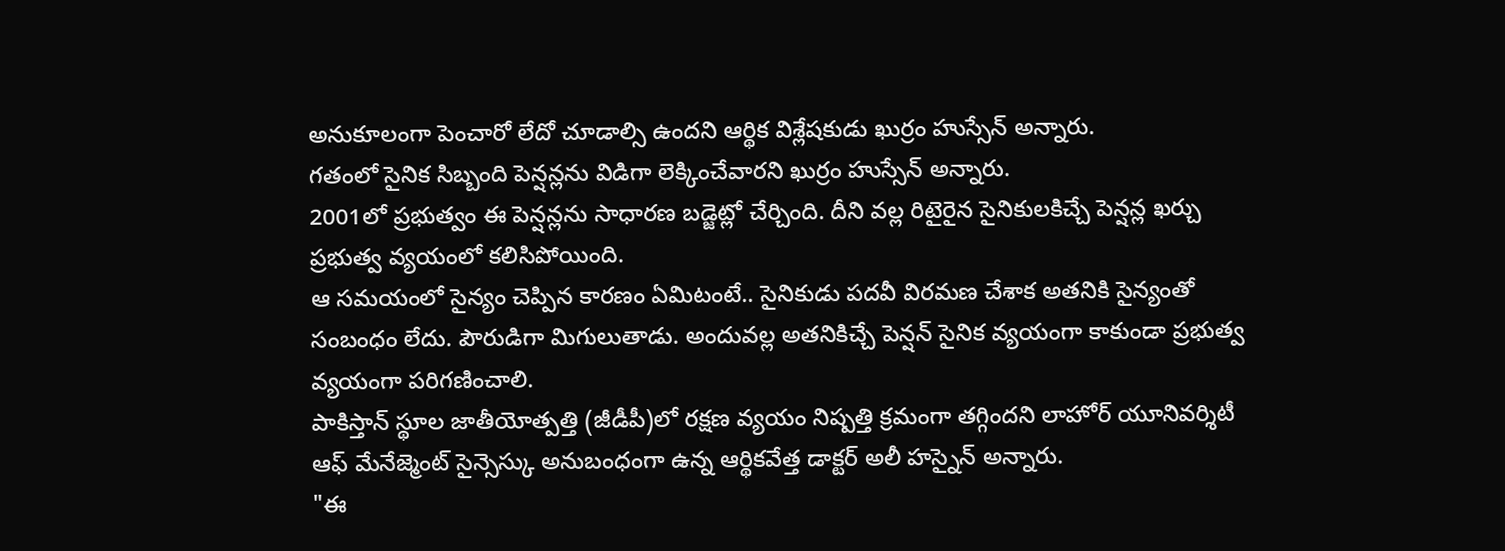అనుకూలంగా పెంచారో లేదో చూడాల్సి ఉందని ఆర్థిక విశ్లేషకుడు ఖుర్రం హుస్సేన్ అన్నారు.
గతంలో సైనిక సిబ్బంది పెన్షన్లను విడిగా లెక్కించేవారని ఖుర్రం హుస్సేన్ అన్నారు.
2001లో ప్రభుత్వం ఈ పెన్షన్లను సాధారణ బడ్జెట్లో చేర్చింది. దీని వల్ల రిటైరైన సైనికులకిచ్చే పెన్షన్ల ఖర్చు ప్రభుత్వ వ్యయంలో కలిసిపోయింది.
ఆ సమయంలో సైన్యం చెప్పిన కారణం ఏమిటంటే.. సైనికుడు పదవీ విరమణ చేశాక అతనికి సైన్యంతో సంబంధం లేదు. పౌరుడిగా మిగులుతాడు. అందువల్ల అతనికిచ్చే పెన్షన్ సైనిక వ్యయంగా కాకుండా ప్రభుత్వ వ్యయంగా పరిగణించాలి.
పాకిస్తాన్ స్థూల జాతీయోత్పత్తి (జీడీపీ)లో రక్షణ వ్యయం నిష్పత్తి క్రమంగా తగ్గిందని లాహోర్ యూనివర్శిటీ ఆఫ్ మేనేజ్మెంట్ సైన్సెస్కు అనుబంధంగా ఉన్న ఆర్థికవేత్త డాక్టర్ అలీ హస్నైన్ అన్నారు.
"ఈ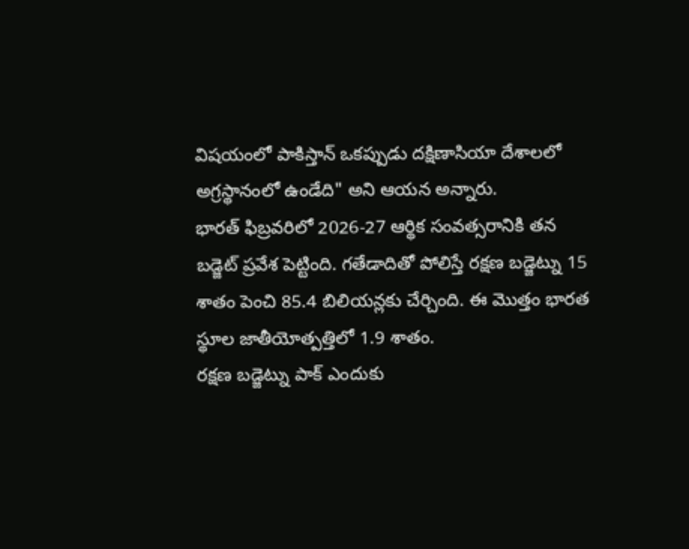విషయంలో పాకిస్తాన్ ఒకప్పుడు దక్షిణాసియా దేశాలలో అగ్రస్థానంలో ఉండేది" అని ఆయన అన్నారు.
భారత్ ఫిబ్రవరిలో 2026-27 ఆర్థిక సంవత్సరానికి తన బడ్జెట్ ప్రవేశ పెట్టింది. గతేడాదితో పోలిస్తే రక్షణ బడ్జెట్ను 15 శాతం పెంచి 85.4 బిలియన్లకు చేర్చింది. ఈ మొత్తం భారత స్థూల జాతీయోత్పత్తిలో 1.9 శాతం.
రక్షణ బడ్జెట్ను పాక్ ఎందుకు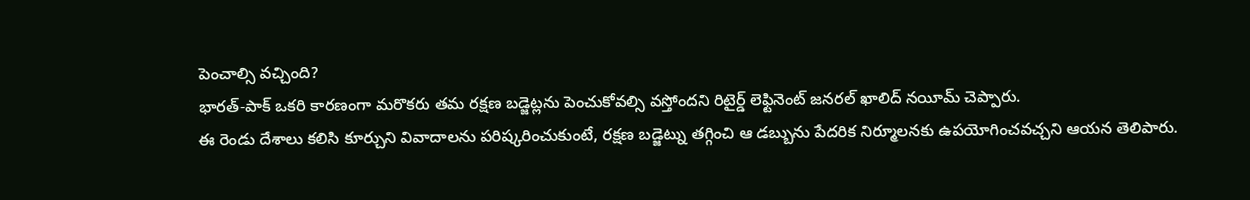పెంచాల్సి వచ్చింది?
భారత్-పాక్ ఒకరి కారణంగా మరొకరు తమ రక్షణ బడ్జెట్లను పెంచుకోవల్సి వస్తోందని రిటైర్డ్ లెఫ్టినెంట్ జనరల్ ఖాలిద్ నయీమ్ చెప్పారు.
ఈ రెండు దేశాలు కలిసి కూర్చుని వివాదాలను పరిష్కరించుకుంటే, రక్షణ బడ్జెట్ను తగ్గించి ఆ డబ్బును పేదరిక నిర్మూలనకు ఉపయోగించవచ్చని ఆయన తెలిపారు.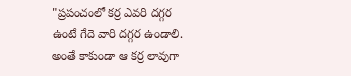"ప్రపంచంలో కర్ర ఎవరి దగ్గర ఉంటే గేదె వారి దగ్గర ఉండాలి. అంతే కాకుండా ఆ కర్ర లావుగా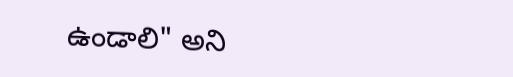ఉండాలి" అని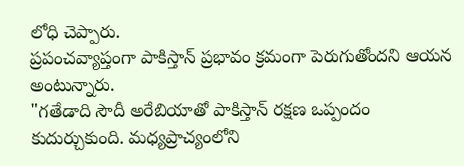లోధి చెప్పారు.
ప్రపంచవ్యాప్తంగా పాకిస్తాన్ ప్రభావం క్రమంగా పెరుగుతోందని ఆయన అంటున్నారు.
"గతేడాది సౌదీ అరేబియాతో పాకిస్తాన్ రక్షణ ఒప్పందం కుదుర్చుకుంది. మధ్యప్రాచ్యంలోని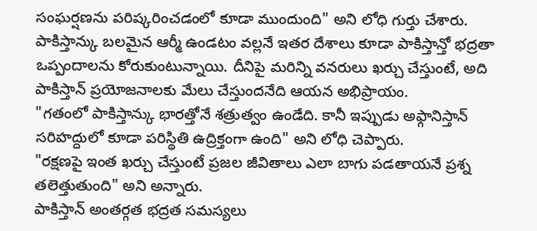సంఘర్షణను పరిష్కరించడంలో కూడా ముందుంది" అని లోధి గుర్తు చేశారు.
పాకిస్తాన్కు బలమైన ఆర్మీ ఉండటం వల్లనే ఇతర దేశాలు కూడా పాకిస్తాన్తో భద్రతా ఒప్పందాలను కోరుకుంటున్నాయి. దీనిపై మరిన్ని వనరులు ఖర్చు చేస్తుంటే, అది పాకిస్తాన్ ప్రయోజనాలకు మేలు చేస్తుందనేది ఆయన అభిప్రాయం.
"గతంలో పాకిస్తాన్కు భారత్తోనే శత్రుత్వం ఉండేది. కానీ ఇప్పుడు అఫ్గానిస్తాన్ సరిహద్దులో కూడా పరిస్థితి ఉద్రిక్తంగా ఉంది" అని లోధి చెప్పారు.
"రక్షణపై ఇంత ఖర్చు చేస్తుంటే ప్రజల జీవితాలు ఎలా బాగు పడతాయనే ప్రశ్న తలెత్తుతుంది" అని అన్నారు.
పాకిస్తాన్ అంతర్గత భద్రత సమస్యలు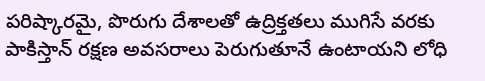పరిష్కారమై, పొరుగు దేశాలతో ఉద్రిక్తతలు ముగిసే వరకు పాకిస్తాన్ రక్షణ అవసరాలు పెరుగుతూనే ఉంటాయని లోధి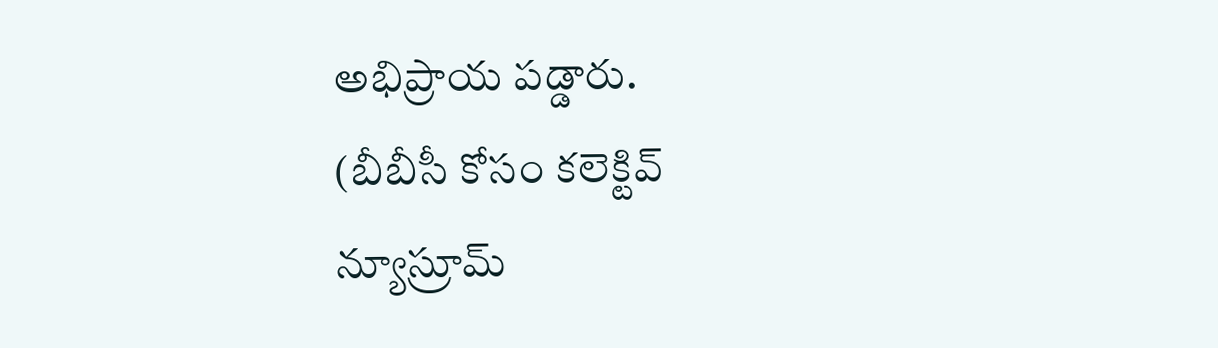అభిప్రాయ పడ్డారు.
(బీబీసీ కోసం కలెక్టివ్ న్యూస్రూమ్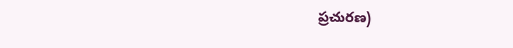ప్రచురణ)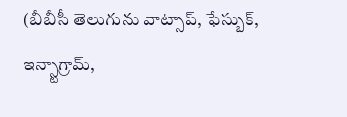(బీబీసీ తెలుగును వాట్సాప్, ఫేస్బుక్, ఇన్స్టాగ్రామ్,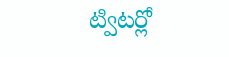ట్విటర్లో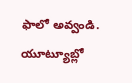ఫాలో అవ్వండి. యూట్యూబ్లో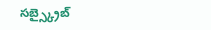సబ్స్క్రైబ్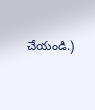చేయండి.)